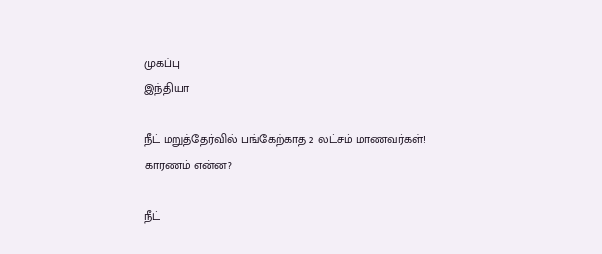முகப்பு
இந்தியா

நீட் மறுத்தேர்வில் பங்கேற்காத 2 லட்சம் மாணவர்கள்! காரணம் என்ன?

நீட்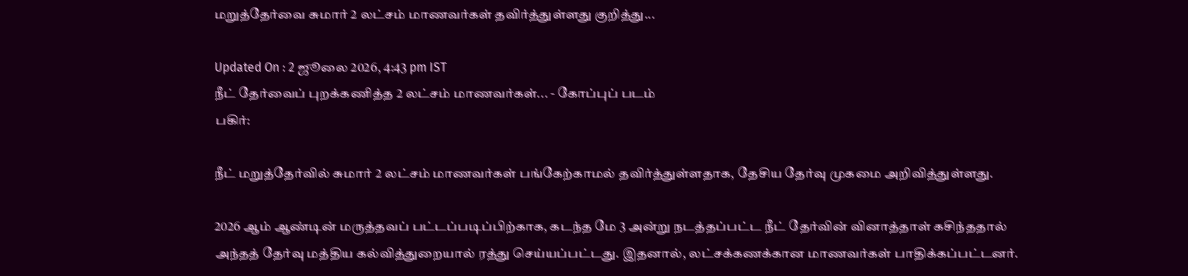மறுத்தேர்வை சுமார் 2 லட்சம் மாணவர்கள் தவிர்த்துள்ளது குறித்து...

Updated On : 2 ஜூலை 2026, 4:43 pm IST
நீட் தேர்வைப் புறக்கணித்த 2 லட்சம் மாணவர்கள்... - கோப்புப் படம்
பகிர்:

நீட் மறுத்தேர்வில் சுமார் 2 லட்சம் மாணவர்கள் பங்கேற்காமல் தவிர்த்துள்ளதாக, தேசிய தேர்வு முகமை அறிவித்துள்ளது.

2026 ஆம் ஆண்டின் மருத்தவப் பட்டப்படிப்பிற்காக, கடந்த மே 3 அன்று நடத்தப்பட்ட நீட் தேர்வின் வினாத்தாள் கசிந்ததால் அந்தத் தேர்வு மத்திய கல்வித்துறையால் ரத்து செய்யப்பட்டது. இதனால், லட்சக்கணக்கான மாணவர்கள் பாதிக்கப்பட்டனர்.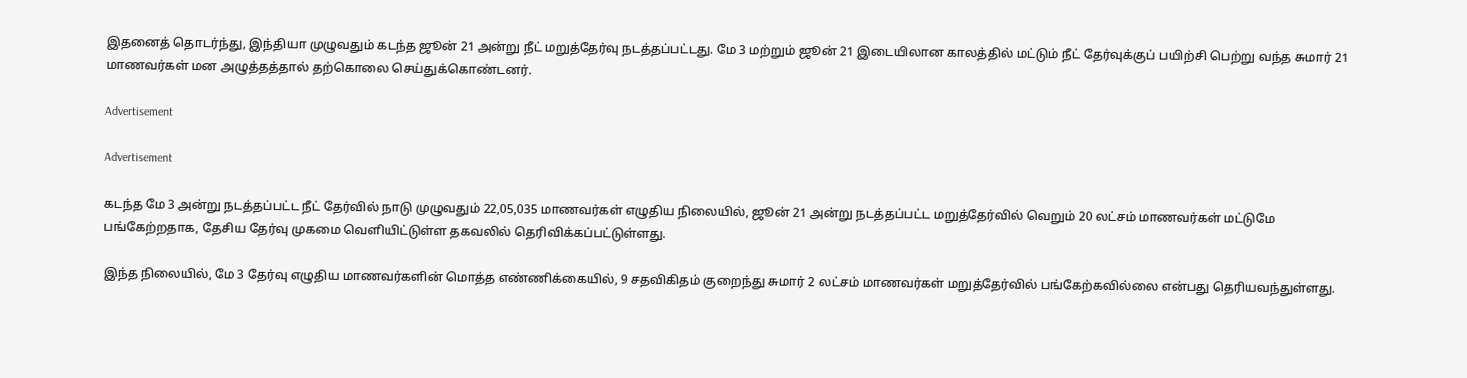இதனைத் தொடர்ந்து, இந்தியா முழுவதும் கடந்த ஜூன் 21 அன்று நீட் மறுத்தேர்வு நடத்தப்பட்டது. மே 3 மற்றும் ஜூன் 21 இடையிலான காலத்தில் மட்டும் நீட் தேர்வுக்குப் பயிற்சி பெற்று வந்த சுமார் 21 மாணவர்கள் மன அழுத்தத்தால் தற்கொலை செய்துக்கொண்டனர்.

Advertisement

Advertisement

கடந்த மே 3 அன்று நடத்தப்பட்ட நீட் தேர்வில் நாடு முழுவதும் 22,05,035 மாணவர்கள் எழுதிய நிலையில், ஜூன் 21 அன்று நடத்தப்பட்ட மறுத்தேர்வில் வெறும் 20 லட்சம் மாணவர்கள் மட்டுமே பங்கேற்றதாக, தேசிய தேர்வு முகமை வெளியிட்டுள்ள தகவலில் தெரிவிக்கப்பட்டுள்ளது.

இந்த நிலையில், மே 3 தேர்வு எழுதிய மாணவர்களின் மொத்த எண்ணிக்கையில், 9 சதவிகிதம் குறைந்து சுமார் 2 லட்சம் மாணவர்கள் மறுத்தேர்வில் பங்கேற்கவில்லை என்பது தெரியவந்துள்ளது.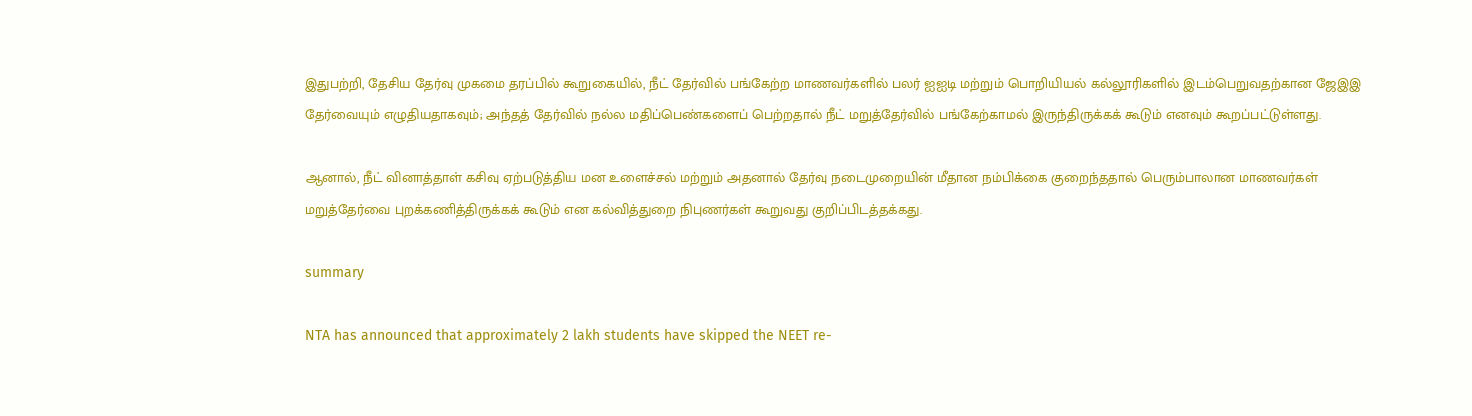இதுபற்றி, தேசிய தேர்வு முகமை தரப்பில் கூறுகையில், நீட் தேர்வில் பங்கேற்ற மாணவர்களில் பலர் ஐஐடி மற்றும் பொறியியல் கல்லூரிகளில் இடம்பெறுவதற்கான ஜேஇஇ தேர்வையும் எழுதியதாகவும்; அந்தத் தேர்வில் நல்ல மதிப்பெண்களைப் பெற்றதால் நீட் மறுத்தேர்வில் பங்கேற்காமல் இருந்திருக்கக் கூடும் எனவும் கூறப்பட்டுள்ளது.

ஆனால், நீட் வினாத்தாள் கசிவு ஏற்படுத்திய மன உளைச்சல் மற்றும் அதனால் தேர்வு நடைமுறையின் மீதான நம்பிக்கை குறைந்ததால் பெரும்பாலான மாணவர்கள் மறுத்தேர்வை புறக்கணித்திருக்கக் கூடும் என கல்வித்துறை நிபுணர்கள் கூறுவது குறிப்பிடத்தக்கது.

summary

NTA has announced that approximately 2 lakh students have skipped the NEET re-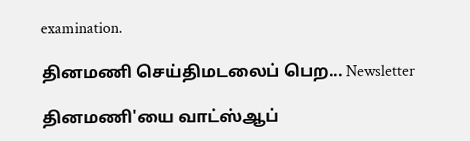examination.

தினமணி செய்திமடலைப் பெற... Newsletter

தினமணி'யை வாட்ஸ்ஆப்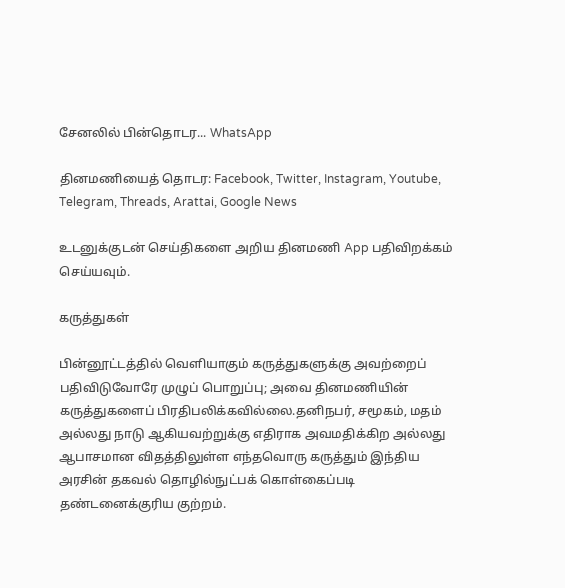சேனலில் பின்தொடர... WhatsApp

தினமணியைத் தொடர: Facebook, Twitter, Instagram, Youtube, Telegram, Threads, Arattai, Google News

உடனுக்குடன் செய்திகளை அறிய தினமணி App பதிவிறக்கம் செய்யவும்.

கருத்துகள்

பின்னூட்டத்தில் வெளியாகும் கருத்துகளுக்கு அவற்றைப் பதிவிடுவோரே முழுப் பொறுப்பு; அவை தினமணியின் கருத்துகளைப் பிரதிபலிக்கவில்லை.தனிநபர், சமூகம், மதம் அல்லது நாடு ஆகியவற்றுக்கு எதிராக அவமதிக்கிற அல்லது ஆபாசமான விதத்திலுள்ள எந்தவொரு கருத்தும் இந்திய அரசின் தகவல் தொழில்நுட்பக் கொள்கைப்படி தண்டனைக்குரிய குற்றம்.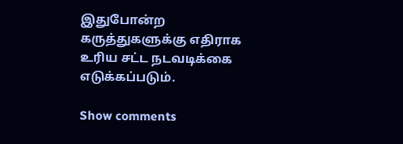இதுபோன்ற கருத்துகளுக்கு எதிராக உரிய சட்ட நடவடிக்கை எடுக்கப்படும்.

Show comments